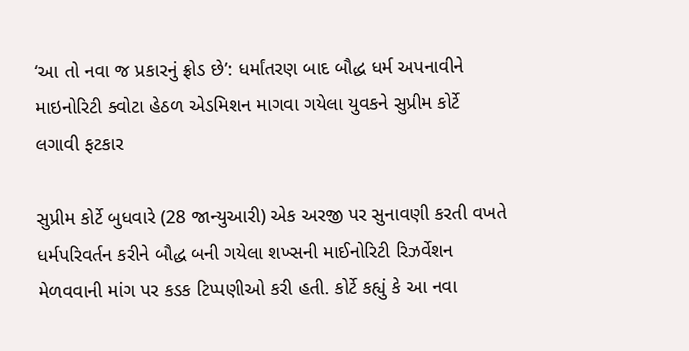‘આ તો નવા જ પ્રકારનું ફ્રોડ છે’: ધર્માંતરણ બાદ બૌદ્ધ ધર્મ અપનાવીને માઇનોરિટી ક્વોટા હેઠળ એડમિશન માગવા ગયેલા યુવકને સુપ્રીમ કોર્ટે લગાવી ફટકાર

સુપ્રીમ કોર્ટે બુધવારે (28 જાન્યુઆરી) એક અરજી પર સુનાવણી કરતી વખતે ધર્મપરિવર્તન કરીને બૌદ્ધ બની ગયેલા શખ્સની માઈનોરિટી રિઝર્વેશન મેળવવાની માંગ પર કડક ટિપ્પણીઓ કરી હતી. કોર્ટે કહ્યું કે આ નવા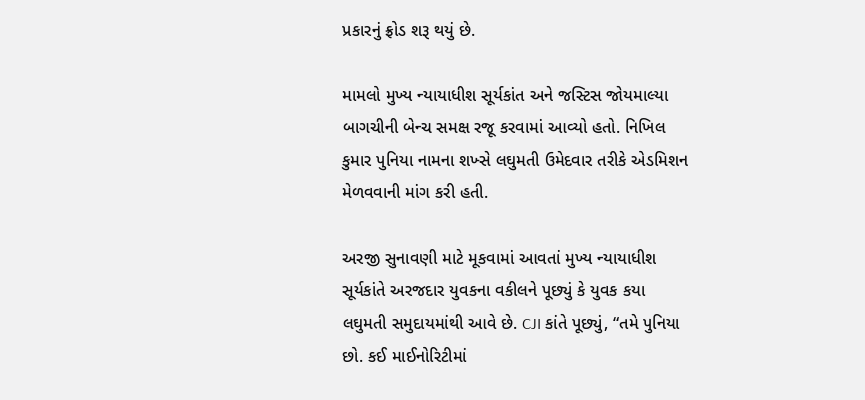પ્રકારનું ફ્રોડ શરૂ થયું છે.

મામલો મુખ્ય ન્યાયાધીશ સૂર્યકાંત અને જસ્ટિસ જોયમાલ્યા બાગચીની બેન્ચ સમક્ષ રજૂ કરવામાં આવ્યો હતો. નિખિલ કુમાર પુનિયા નામના શખ્સે લઘુમતી ઉમેદવાર તરીકે એડમિશન મેળવવાની માંગ કરી હતી.

અરજી સુનાવણી માટે મૂકવામાં આવતાં મુખ્ય ન્યાયાધીશ સૂર્યકાંતે અરજદાર યુવકના વકીલને પૂછ્યું કે યુવક કયા લઘુમતી સમુદાયમાંથી આવે છે. CJI કાંતે પૂછ્યું, “તમે પુનિયા છો. કઈ માઈનોરિટીમાં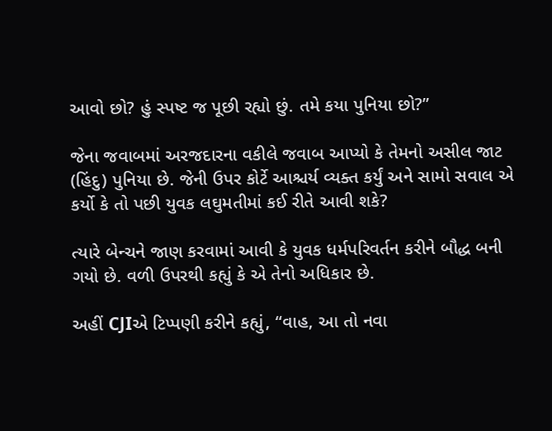આવો છો? હું સ્પષ્ટ જ પૂછી રહ્યો છું. તમે કયા પુનિયા છો?”

જેના જવાબમાં અરજદારના વકીલે જવાબ આપ્યો કે તેમનો અસીલ જાટ (હિંદુ) પુનિયા છે. જેની ઉપર કોર્ટે આશ્ચર્ય વ્યક્ત કર્યું અને સામો સવાલ એ કર્યો કે તો પછી યુવક લઘુમતીમાં કઈ રીતે આવી શકે?

ત્યારે બેન્ચને જાણ કરવામાં આવી કે યુવક ધર્મપરિવર્તન કરીને બૌદ્ધ બની ગયો છે. વળી ઉપરથી કહ્યું કે એ તેનો અધિકાર છે.

અહીં CJIએ ટિપ્પણી કરીને કહ્યું, “વાહ, આ તો નવા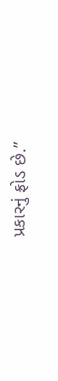પ્રકારનું ફ્રોડ છે.”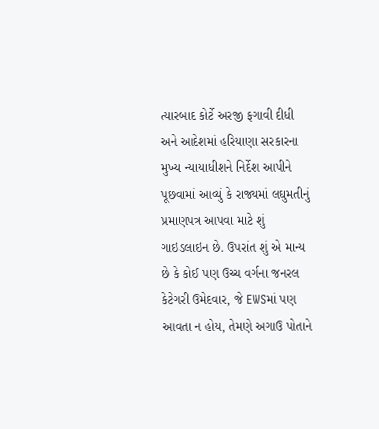ત્યારબાદ કોર્ટે અરજી ફગાવી દીધી અને આદેશમાં હરિયાણા સરકારના મુખ્ય ન્યાયાધીશને નિર્દેશ આપીને પૂછવામાં આવ્યું કે રાજ્યમાં લઘુમતીનું પ્રમાણપત્ર આપવા માટે શું ગાઇડલાઇન છે. ઉપરાંત શું એ માન્ય છે કે કોઈ પણ ઉચ્ચ વર્ગના જનરલ કેટેગરી ઉમેદવાર, જે EWSમાં પણ આવતા ન હોય, તેમણે અગાઉ પોતાને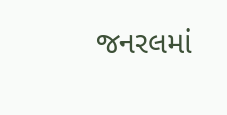જનરલમાં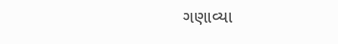ગણાવ્યા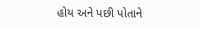હોય અને પછી પોતાને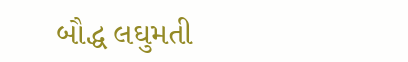બૌદ્ધ લઘુમતી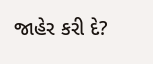જાહેર કરી દે?